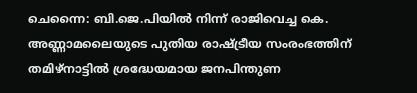ചെന്നൈ: ബി.ജെ.പിയിൽ നിന്ന് രാജിവെച്ച കെ. അണ്ണാമലൈയുടെ പുതിയ രാഷ്ട്രീയ സംരംഭത്തിന് തമിഴ്നാട്ടിൽ ശ്രദ്ധേയമായ ജനപിന്തുണ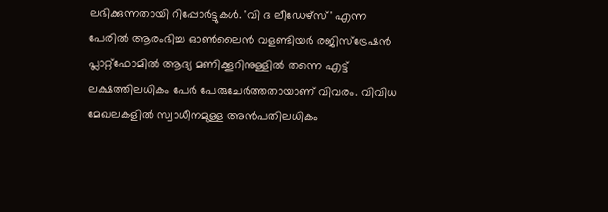ലഭിക്കുന്നതായി റിപ്പോർട്ടുകൾ. 'വി ദ ലീഡേഴ്സ്' എന്ന പേരിൽ ആരംഭിച്ച ഓൺലൈൻ വളണ്ടിയർ രജിസ്ട്രേഷൻ പ്ലാറ്റ്ഫോമിൽ ആദ്യ മണിക്കൂറിനുള്ളിൽ തന്നെ എട്ട് ലക്ഷത്തിലധികം പേർ പേരുചേർത്തതായാണ് വിവരം. വിവിധ മേഖലകളിൽ സ്വാധീനമുള്ള അൻപതിലധികം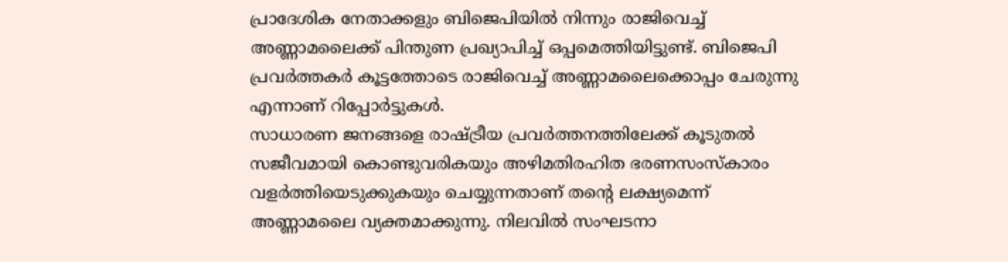പ്രാദേശിക നേതാക്കളും ബിജെപിയിൽ നിന്നും രാജിവെച്ച് അണ്ണാമലൈക്ക് പിന്തുണ പ്രഖ്യാപിച്ച് ഒപ്പമെത്തിയിട്ടുണ്ട്. ബിജെപി പ്രവർത്തകർ കൂട്ടത്തോടെ രാജിവെച്ച് അണ്ണാമലൈക്കൊപ്പം ചേരുന്നു എന്നാണ് റിപ്പോർട്ടുകൾ.
സാധാരണ ജനങ്ങളെ രാഷ്ട്രീയ പ്രവർത്തനത്തിലേക്ക് കൂടുതൽ സജീവമായി കൊണ്ടുവരികയും അഴിമതിരഹിത ഭരണസംസ്കാരം വളർത്തിയെടുക്കുകയും ചെയ്യുന്നതാണ് തന്റെ ലക്ഷ്യമെന്ന് അണ്ണാമലൈ വ്യക്തമാക്കുന്നു. നിലവിൽ സംഘടനാ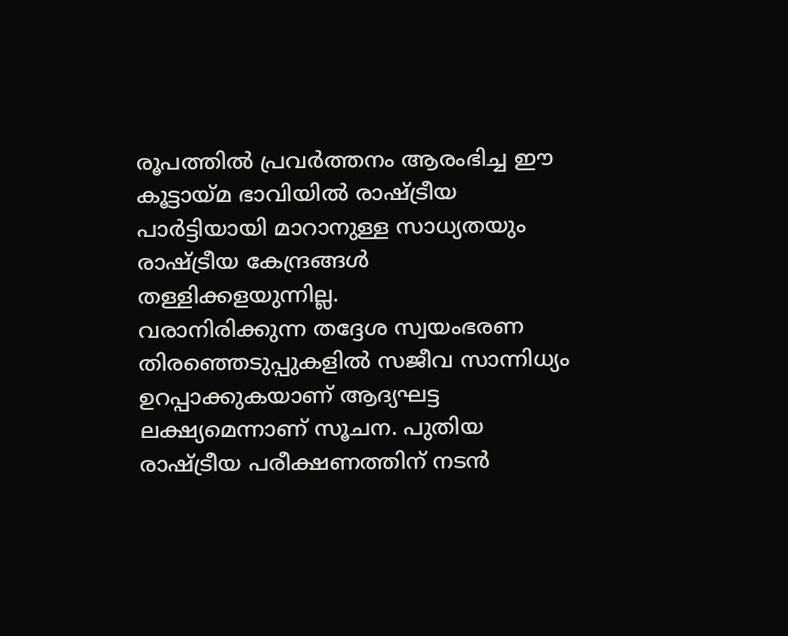രൂപത്തിൽ പ്രവർത്തനം ആരംഭിച്ച ഈ കൂട്ടായ്മ ഭാവിയിൽ രാഷ്ട്രീയ പാർട്ടിയായി മാറാനുള്ള സാധ്യതയും രാഷ്ട്രീയ കേന്ദ്രങ്ങൾ തള്ളിക്കളയുന്നില്ല.
വരാനിരിക്കുന്ന തദ്ദേശ സ്വയംഭരണ തിരഞ്ഞെടുപ്പുകളിൽ സജീവ സാന്നിധ്യം ഉറപ്പാക്കുകയാണ് ആദ്യഘട്ട ലക്ഷ്യമെന്നാണ് സൂചന. പുതിയ രാഷ്ട്രീയ പരീക്ഷണത്തിന് നടൻ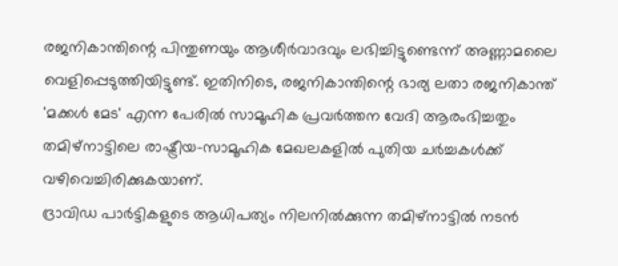രജനികാന്തിന്റെ പിന്തുണയും ആശീർവാദവും ലഭിച്ചിട്ടുണ്ടെന്ന് അണ്ണാമലൈ വെളിപ്പെടുത്തിയിട്ടുണ്ട്. ഇതിനിടെ, രജനികാന്തിന്റെ ഭാര്യ ലതാ രജനികാന്ത് 'മക്കൾ മേട' എന്ന പേരിൽ സാമൂഹിക പ്രവർത്തന വേദി ആരംഭിച്ചതും തമിഴ്നാട്ടിലെ രാഷ്ട്രീയ-സാമൂഹിക മേഖലകളിൽ പുതിയ ചർച്ചകൾക്ക് വഴിവെച്ചിരിക്കുകയാണ്.
ദ്രാവിഡ പാർട്ടികളുടെ ആധിപത്യം നിലനിൽക്കുന്ന തമിഴ്നാട്ടിൽ നടൻ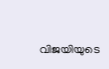വിജയിയുടെ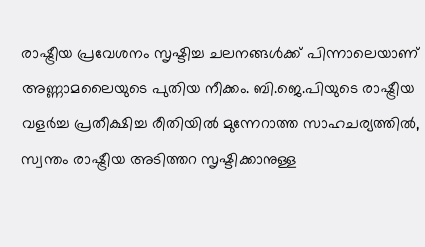രാഷ്ട്രീയ പ്രവേശനം സൃഷ്ടിച്ച ചലനങ്ങൾക്ക് പിന്നാലെയാണ് അണ്ണാമലൈയുടെ പുതിയ നീക്കം. ബി.ജെ.പിയുടെ രാഷ്ട്രീയ വളർച്ച പ്രതീക്ഷിച്ച രീതിയിൽ മുന്നേറാത്ത സാഹചര്യത്തിൽ, സ്വന്തം രാഷ്ട്രീയ അടിത്തറ സൃഷ്ടിക്കാനുള്ള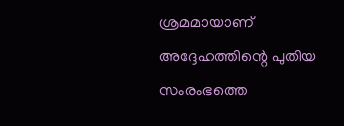ശ്രമമായാണ് അദ്ദേഹത്തിന്റെ പുതിയ സംരംഭത്തെ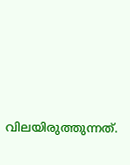വിലയിരുത്തുന്നത്.